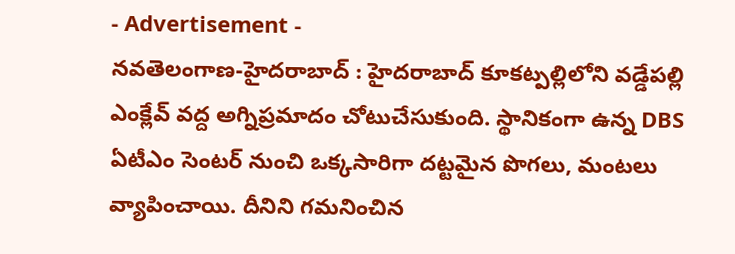- Advertisement -
నవతెలంగాణ-హైదరాబాద్ : హైదరాబాద్ కూకట్పల్లిలోని వడ్డేపల్లి ఎంక్లేవ్ వద్ద అగ్నిప్రమాదం చోటుచేసుకుంది. స్థానికంగా ఉన్న DBS ఏటీఎం సెంటర్ నుంచి ఒక్కసారిగా దట్టమైన పొగలు, మంటలు వ్యాపించాయి. దీనిని గమనించిన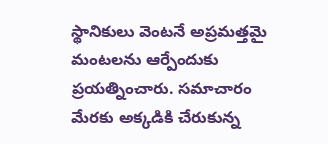స్థానికులు వెంటనే అప్రమత్తమై మంటలను ఆర్పేందుకు ప్రయత్నించారు. సమాచారం మేరకు అక్కడికి చేరుకున్న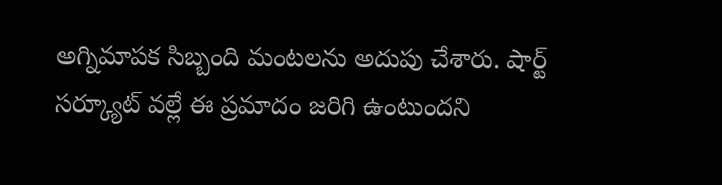అగ్నిమాపక సిబ్బంది మంటలను అదుపు చేశారు. షార్ట్ సర్క్యూట్ వల్లే ఈ ప్రమాదం జరిగి ఉంటుందని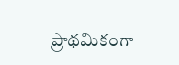ప్రాథమికంగా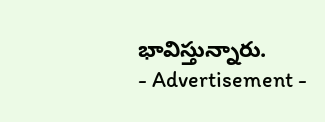భావిస్తున్నారు.
- Advertisement -